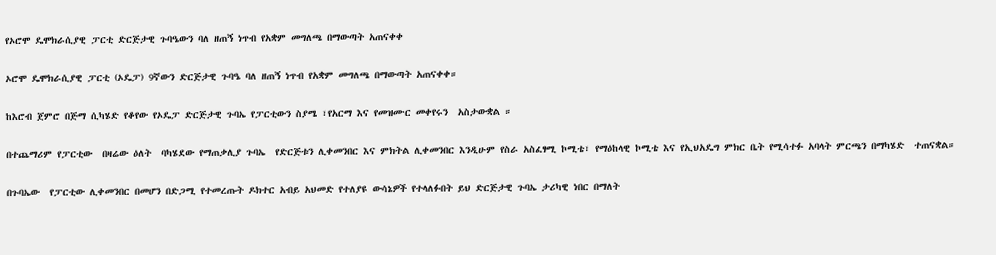የኦሮሞ ዴሞክራሲያዊ ፓርቲ ድርጅታዊ ጉባዔውን ባለ ዘጠኝ ነጥብ የአቋም መግለጫ በማውጣት አጠናቀቀ

ኦሮሞ ዴሞክራሲያዊ ፓርቲ (ኦዴፓ) 9ኛውን ድርጅታዊ ጉባዔ ባለ ዘጠኝ ነጥብ የአቋም መግለጫ በማውጣት አጠናቀቀ።

ከእሮብ ጀምሮ በጅማ ሲካሄድ የቆየው የኦዴፓ ድርጅታዊ ጉባኤ የፓርቲውን ስያሜ ፣የአርማ እና የመዝሙር መቀየሩን  አስታውቋል ።

በተጨማሪም የፓርቲው  በዛሬው ዕለት  ባካሄደው የማጠቃሊያ ጉባኤ  የድርጅቱን ሊቀመንበር እና ምክትል ሊቀመንበር እንዲሁም የስራ አስፈፃሚ ኮሚቴ፣ የማዕከላዊ ኮሚቴ እና የኢህአዴግ ምክር ቤት የሚሳተፉ አባላት ምርጫን በማካሄድ  ተጠናቋል።

በጉባኤው  የፓርቲው ሊቀመንበር በመሆን በድጋሚ የተመረጡት ዶክተር አብይ አህመድ የተለያዩ ውሳኔዎች የተላለፉበት ይህ ድርጅታዊ ጉባኤ ታሪካዊ ነበር በማለት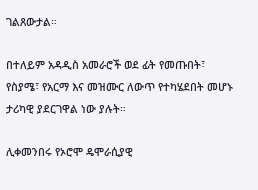ገልጸውታል።

በተለይም አዳዲስ አመራሮች ወደ ፊት የመጡበት፣ የስያሜ፣ የአርማ እና መዝሙር ለውጥ የተካሄደበት መሆኑ ታሪካዊ ያደርገዋል ነው ያሉት።

ሊቀመንበሩ የኦሮሞ ዴሞራሲያዊ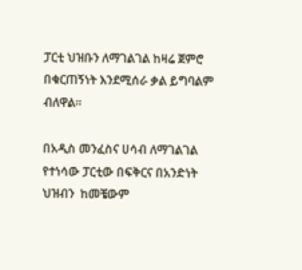ፓርቲ ህዝቡን ለማገልገል ከዛሬ ጀምሮ በቁርጠኝነት እንደሚሰራ ቃል ይግባልም ብለዋል።

በአዲስ መንፈስና ሀሳብ ለማገልገል የተነሳው ፓርቲው በፍቅርና በአንድነት  ህዝብን  ከመቼውም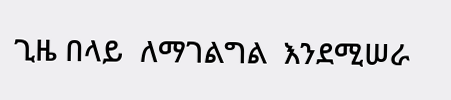ጊዜ በላይ  ለማገልግል  እንደሚሠራ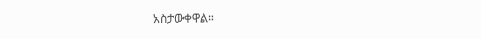አስታውቀዋል።